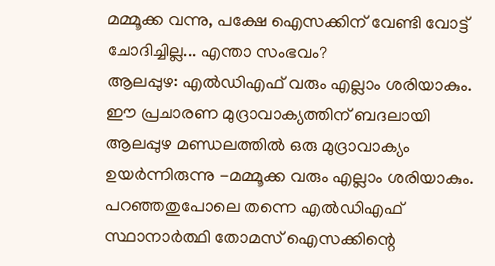മമ്മൂക്ക വന്നു, പക്ഷേ ഐസക്കിന് വേണ്ടി വോട്ട് ചോദിച്ചില്ല... എന്താ സംഭവം?
ആലപ്പുഴ: എൽഡിഎഫ് വരും എല്ലാം ശരിയാകും. ഈ പ്രചാരണ മുദ്രാവാക്യത്തിന് ബദലായി ആലപ്പുഴ മണ്ഡലത്തിൽ ഒരു മുദ്രാവാക്യം ഉയർന്നിരുന്നു -മമ്മൂക്ക വരും എല്ലാം ശരിയാകും. പറഞ്ഞതുപോലെ തന്നെ എൽഡിഎഫ് സ്ഥാനാർത്ഥി തോമസ് ഐസക്കിന്റെ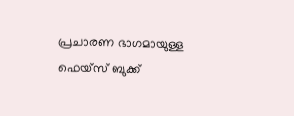പ്രചാരണ ഭാഗമായുള്ള ഫെയ്സ് ബുക്ക്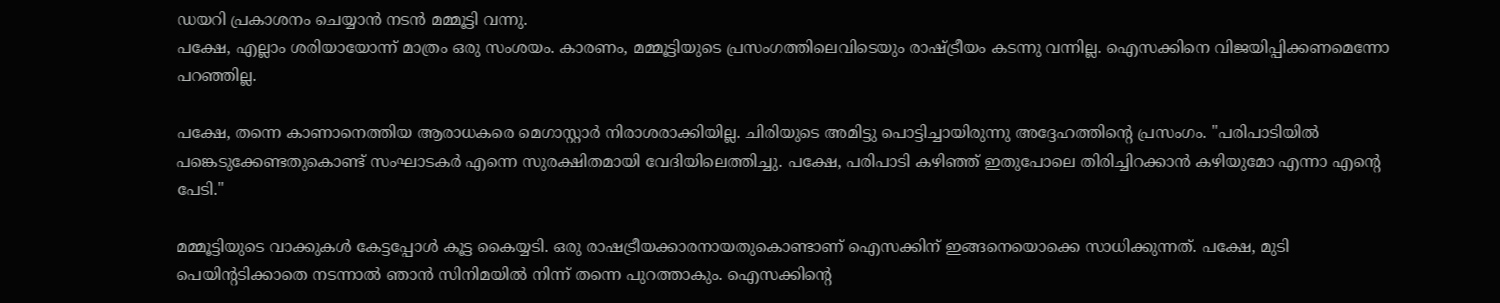ഡയറി പ്രകാശനം ചെയ്യാൻ നടൻ മമ്മൂട്ടി വന്നു.
പക്ഷേ, എല്ലാം ശരിയായോന്ന് മാത്രം ഒരു സംശയം. കാരണം, മമ്മൂട്ടിയുടെ പ്രസംഗത്തിലെവിടെയും രാഷ്ട്രീയം കടന്നു വന്നില്ല. ഐസക്കിനെ വിജയിപ്പിക്കണമെന്നോ പറഞ്ഞില്ല.

പക്ഷേ, തന്നെ കാണാനെത്തിയ ആരാധകരെ മെഗാസ്റ്റാർ നിരാശരാക്കിയില്ല. ചിരിയുടെ അമിട്ടു പൊട്ടിച്ചായിരുന്നു അദ്ദേഹത്തിന്റെ പ്രസംഗം. "പരിപാടിയിൽ പങ്കെടുക്കേണ്ടതുകൊണ്ട് സംഘാടകർ എന്നെ സുരക്ഷിതമായി വേദിയിലെത്തിച്ചു. പക്ഷേ, പരിപാടി കഴിഞ്ഞ് ഇതുപോലെ തിരിച്ചിറക്കാൻ കഴിയുമോ എന്നാ എന്റെ പേടി."

മമ്മൂട്ടിയുടെ വാക്കുകൾ കേട്ടപ്പോൾ കൂട്ട കൈയ്യടി. ഒരു രാഷട്രീയക്കാരനായതുകൊണ്ടാണ് ഐസക്കിന് ഇങ്ങനെയൊക്കെ സാധിക്കുന്നത്. പക്ഷേ, മുടി പെയിന്റടിക്കാതെ നടന്നാൽ ഞാൻ സിനിമയിൽ നിന്ന് തന്നെ പുറത്താകും. ഐസക്കിന്റെ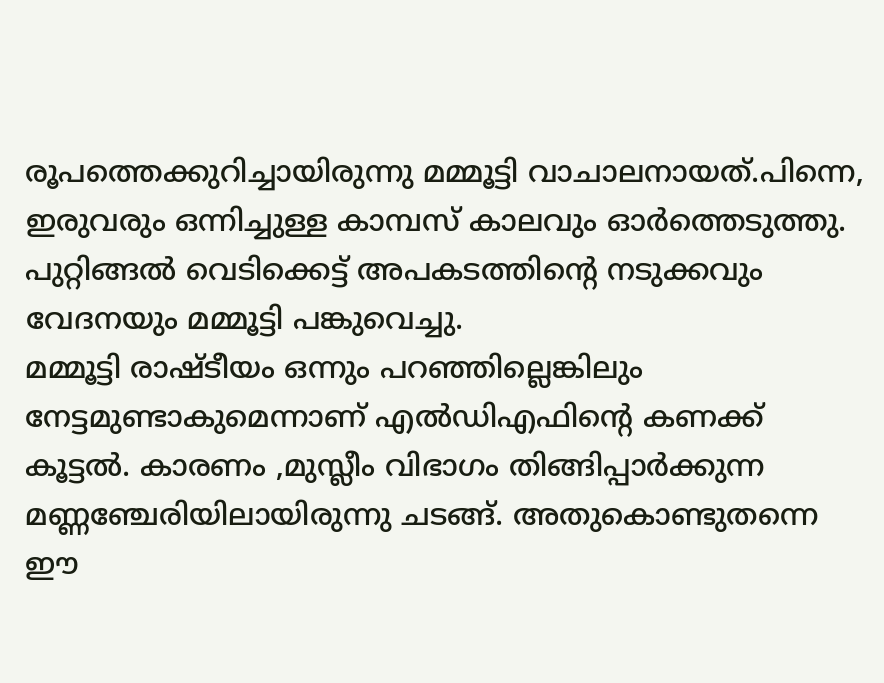രൂപത്തെക്കുറിച്ചായിരുന്നു മമ്മൂട്ടി വാചാലനായത്.പിന്നെ, ഇരുവരും ഒന്നിച്ചുള്ള കാമ്പസ് കാലവും ഓർത്തെടുത്തു. പുറ്റിങ്ങൽ വെടിക്കെട്ട് അപകടത്തിന്റെ നടുക്കവും വേദനയും മമ്മൂട്ടി പങ്കുവെച്ചു.
മമ്മൂട്ടി രാഷ്ടീയം ഒന്നും പറഞ്ഞില്ലെങ്കിലും നേട്ടമുണ്ടാകുമെന്നാണ് എൽഡിഎഫിന്റെ കണക്ക് കൂട്ടൽ. കാരണം ,മുസ്ലീം വിഭാഗം തിങ്ങിപ്പാർക്കുന്ന മണ്ണഞ്ചേരിയിലായിരുന്നു ചടങ്ങ്. അതുകൊണ്ടുതന്നെ ഈ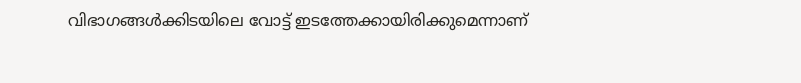വിഭാഗങ്ങൾക്കിടയിലെ വോട്ട് ഇടത്തേക്കായിരിക്കുമെന്നാണ്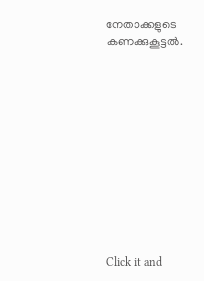നേതാക്കളുടെ കണക്കുകൂട്ടൽ.












Click it and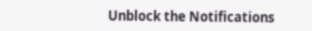Unblock the Notifications